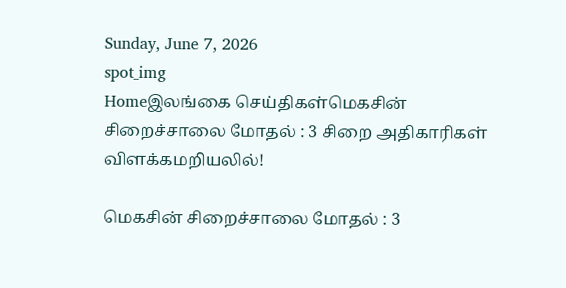Sunday, June 7, 2026
spot_img
Homeஇலங்கை செய்திகள்மெகசின் சிறைச்சாலை மோதல் : 3 சிறை அதிகாரிகள் விளக்கமறியலில்!

மெகசின் சிறைச்சாலை மோதல் : 3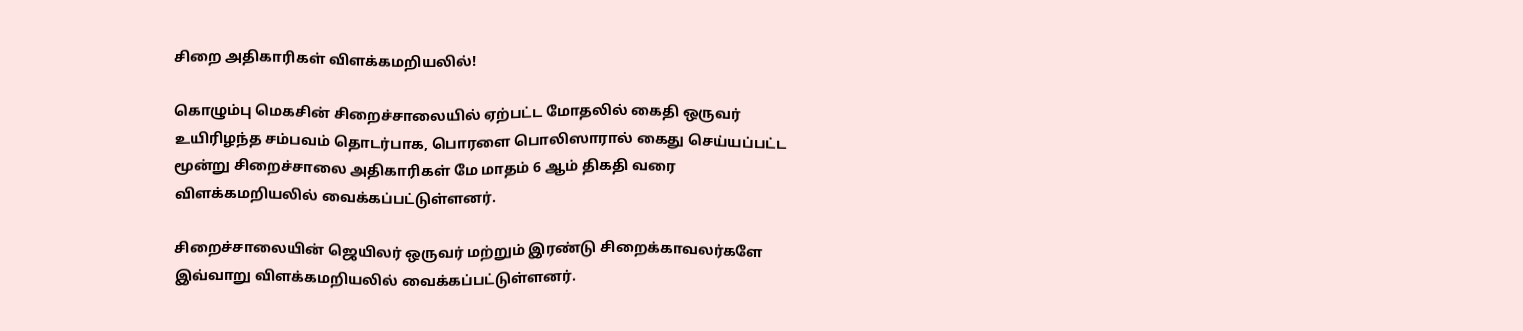சிறை அதிகாரிகள் விளக்கமறியலில்!

கொழும்பு மெகசின் சிறைச்சாலையில் ஏற்பட்ட மோதலில் கைதி ஒருவர் உயிரிழந்த சம்பவம் தொடர்பாக, பொரளை பொலிஸாரால் கைது செய்யப்பட்ட மூன்று சிறைச்சாலை அதிகாரிகள் மே மாதம் 6 ஆம் திகதி வரை விளக்கமறியலில் வைக்கப்பட்டுள்ளனர்.

சிறைச்சாலையின் ஜெயிலர் ஒருவர் மற்றும் இரண்டு சிறைக்காவலர்களே இவ்வாறு விளக்கமறியலில் வைக்கப்பட்டுள்ளனர்.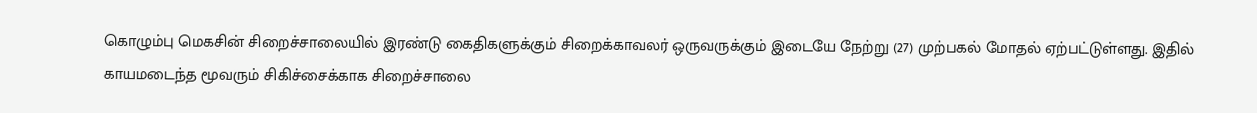கொழும்பு மெகசின் சிறைச்சாலையில் இரண்டு கைதிகளுக்கும் சிறைக்காவலர் ஒருவருக்கும் இடையே நேற்று (27) முற்பகல் மோதல் ஏற்பட்டுள்ளது. இதில் காயமடைந்த மூவரும் சிகிச்சைக்காக சிறைச்சாலை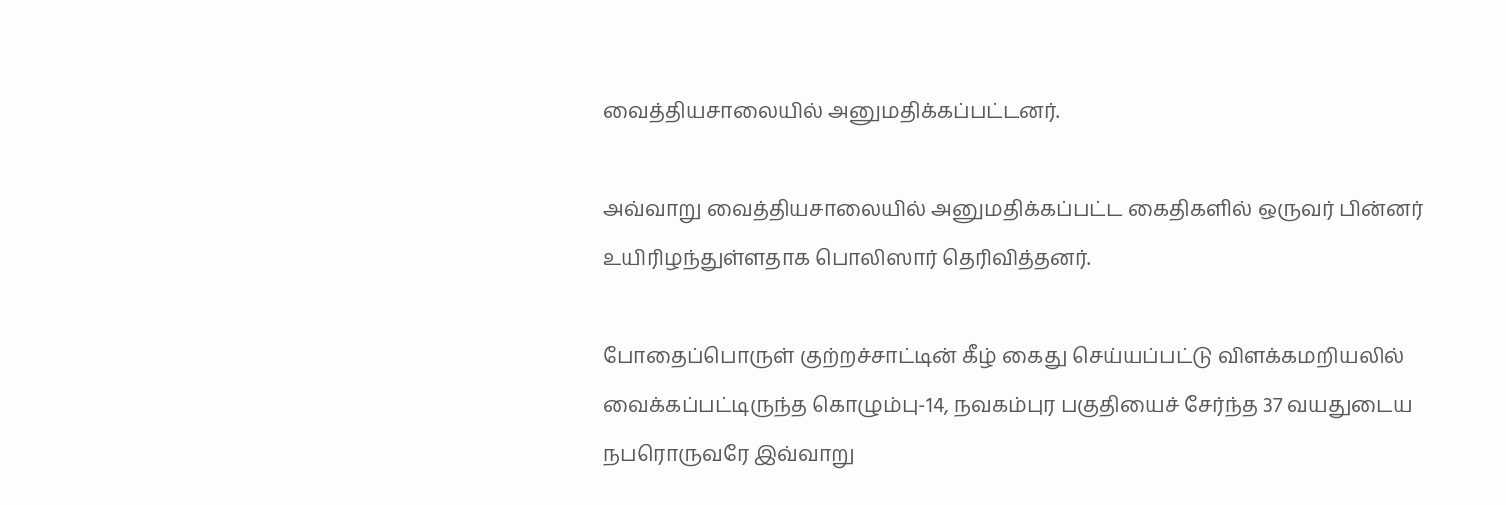வைத்தியசாலையில் அனுமதிக்கப்பட்டனர்.

அவ்வாறு வைத்தியசாலையில் அனுமதிக்கப்பட்ட கைதிகளில் ஒருவர் பின்னர் உயிரிழந்துள்ளதாக பொலிஸார் தெரிவித்தனர்.

போதைப்பொருள் குற்றச்சாட்டின் கீழ் கைது செய்யப்பட்டு விளக்கமறியலில் வைக்கப்பட்டிருந்த கொழும்பு-14, நவகம்புர பகுதியைச் சேர்ந்த 37 வயதுடைய நபரொருவரே இவ்வாறு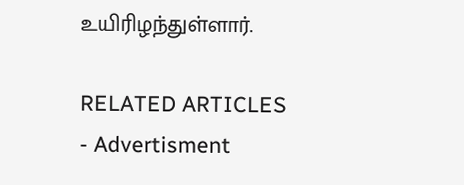உயிரிழந்துள்ளார்.

RELATED ARTICLES
- Advertisment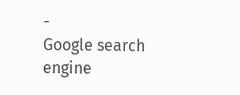-
Google search engine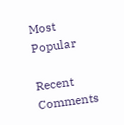Most Popular

Recent Comments